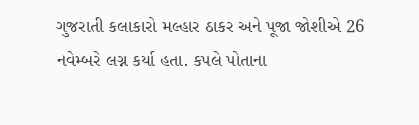ગુજરાતી કલાકારો મલ્હાર ઠાકર અને પૂજા જોશીએ 26 નવેમ્બરે લગ્ન કર્યા હતા. કપલે પોતાના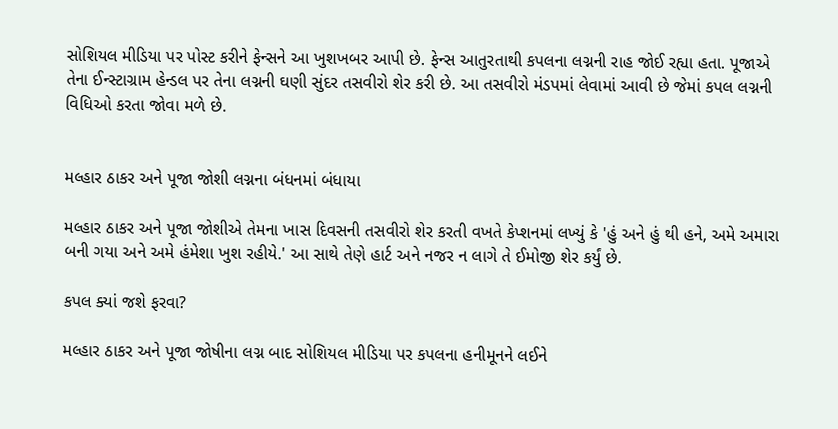સોશિયલ મીડિયા પર પોસ્ટ કરીને ફેન્સને આ ખુશખબર આપી છે. ફેન્સ આતુરતાથી કપલના લગ્નની રાહ જોઈ રહ્યા હતા. પૂજાએ તેના ઈન્સ્ટાગ્રામ હેન્ડલ પર તેના લગ્નની ઘણી સુંદર તસવીરો શેર કરી છે. આ તસવીરો મંડપમાં લેવામાં આવી છે જેમાં કપલ લગ્નની વિધિઓ કરતા જોવા મળે છે.


મલ્હાર ઠાકર અને પૂજા જોશી લગ્નના બંધનમાં બંધાયા

મલ્હાર ઠાકર અને પૂજા જોશીએ તેમના ખાસ દિવસની તસવીરો શેર કરતી વખતે કેપ્શનમાં લખ્યું કે 'હું અને હું થી હને, અમે અમારા બની ગયા અને અમે હંમેશા ખુશ રહીયે.' આ સાથે તેણે હાર્ટ અને નજર ન લાગે તે ઈમોજી શેર કર્યું છે.

કપલ ક્યાં જશે ફરવા?

મલ્હાર ઠાકર અને પૂજા જોષીના લગ્ન બાદ સોશિયલ મીડિયા પર કપલના હનીમૂનને લઈને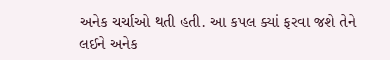અનેક ચર્ચાઓ થતી હતી. આ કપલ ક્યાં ફરવા જશે તેને લઈને અનેક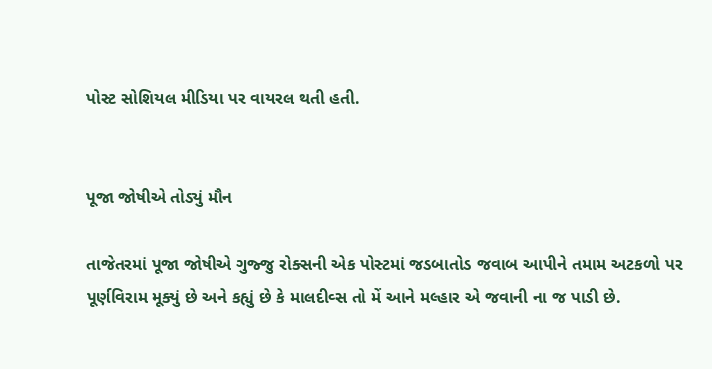પોસ્ટ સોશિયલ મીડિયા પર વાયરલ થતી હતી.


પૂજા જોષીએ તોડ્યું મૌન

તાજેતરમાં પૂજા જોષીએ ગુજ્જુ રોક્સની એક પોસ્ટમાં જડબાતોડ જવાબ આપીને તમામ અટકળો પર પૂર્ણવિરામ મૂક્યું છે અને કહ્યું છે કે માલદીવ્સ તો મેં આને મલ્હાર એ જવાની ના જ પાડી છે.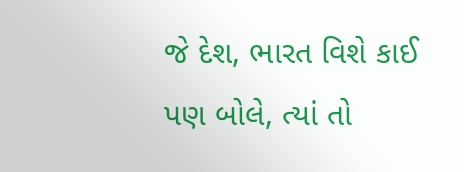જે દેશ, ભારત વિશે કાઈ પણ બોલે, ત્યાં તો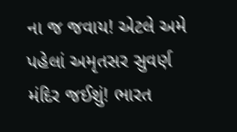ના જ જવાય! એટલે અમે પહેલાં અમૃતસર સુવર્ણ મંદિર જઈશું! ભારત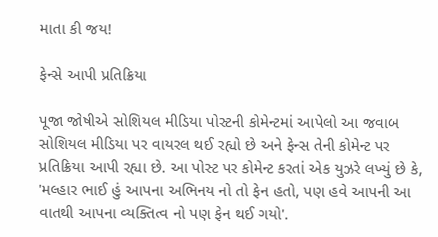માતા કી જય!

ફેન્સે આપી પ્રતિક્રિયા

પૂજા જોષીએ સોશિયલ મીડિયા પોસ્ટની કોમેન્ટમાં આપેલો આ જવાબ સોશિયલ મીડિયા પર વાયરલ થઈ રહ્યો છે અને ફેન્સ તેની કોમેન્ટ પર પ્રતિક્રિયા આપી રહ્યા છે. આ પોસ્ટ પર કોમેન્ટ કરતાં એક યુઝરે લખ્યું છે કે, 'મલ્હાર ભાઈ હું આપના અભિનય નો તો ફેન હતો, પણ હવે આપની આ વાતથી આપના વ્યક્તિત્વ નો પણ ફેન થઈ ગયો'.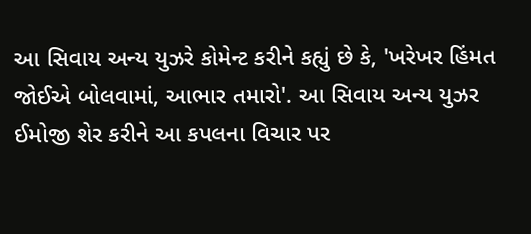આ સિવાય અન્ય યુઝરે કોમેન્ટ કરીને કહ્યું છે કે, 'ખરેખર હિંમત જોઈએ બોલવામાં, આભાર તમારો'. આ સિવાય અન્ય યુઝર ઈમોજી શેર કરીને આ કપલના વિચાર પર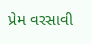પ્રેમ વરસાવી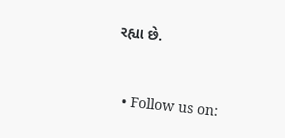રહ્યા છે.


  • Follow us on: